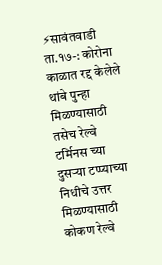⚡सावंतवाडी ता.१७-: कोरोना काळात रद्द केलेले थांबे पुन्हा मिळण्यासाठी तसेच रेल्वे टर्मिनस च्या दुसऱ्या टप्प्याच्या निधीचे उत्तर मिळण्यासाठी कोकण रेल्वे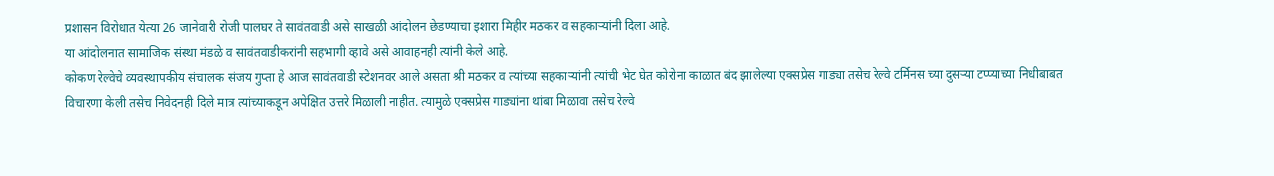प्रशासन विरोधात येत्या 26 जानेवारी रोजी पालघर ते सावंतवाडी असे साखळी आंदोलन छेडण्याचा इशारा मिहीर मठकर व सहकाऱ्यांनी दिला आहे.
या आंदोलनात सामाजिक संस्था मंडळे व सावंतवाडीकरांनी सहभागी व्हावे असे आवाहनही त्यांनी केले आहे.
कोकण रेल्वेचे व्यवस्थापकीय संचालक संजय गुप्ता हे आज सावंतवाडी स्टेशनवर आले असता श्री मठकर व त्यांच्या सहकाऱ्यांनी त्यांची भेट घेत कोरोना काळात बंद झालेल्या एक्सप्रेस गाड्या तसेच रेल्वे टर्मिनस च्या दुसऱ्या टप्प्याच्या निधीबाबत विचारणा केली तसेच निवेदनही दिले मात्र त्यांच्याकडून अपेक्षित उत्तरे मिळाली नाहीत. त्यामुळे एक्सप्रेस गाड्यांना थांबा मिळावा तसेच रेल्वे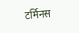टर्मिनस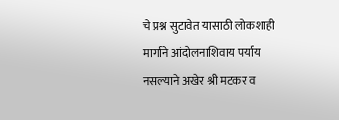चे प्रश्न सुटावेत यासाठी लोकशाही मार्गाने आंदोलनाशिवाय पर्याय नसल्याने अखेर श्री मटकर व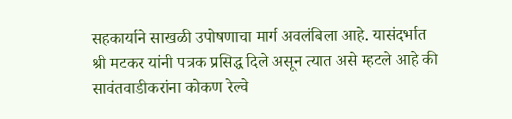सहकार्याने साखळी उपोषणाचा मार्ग अवलंबिला आहे. यासंदर्भात श्री मटकर यांनी पत्रक प्रसिद्ध दिले असून त्यात असे म्हटले आहे की सावंतवाडीकरांना कोकण रेल्वे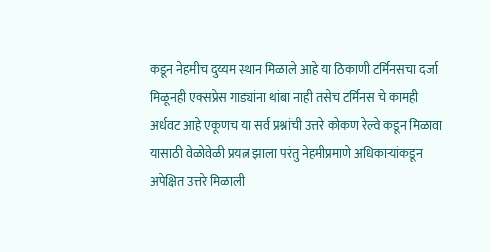कडून नेहमीच दुय्यम स्थान मिळाले आहे या ठिकाणी टर्मिनसचा दर्जा मिळूनही एक्सप्रेस गाड्यांना थांबा नाही तसेच टर्मिनस चे कामही अर्धवट आहे एकूणच या सर्व प्रश्नांची उत्तरे कोकण रेल्वे कडून मिळावा यासाठी वेळोवेळी प्रयत्न झाला परंतु नेहमीप्रमाणे अधिकाऱ्यांकडून अपेक्षित उत्तरे मिळाली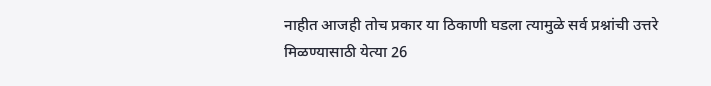नाहीत आजही तोच प्रकार या ठिकाणी घडला त्यामुळे सर्व प्रश्नांची उत्तरे मिळण्यासाठी येत्या 26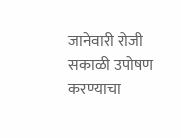जानेवारी रोजी सकाळी उपोषण करण्याचा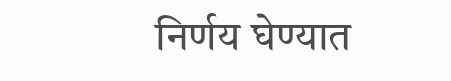निर्णय घेण्यात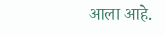आला आहे.